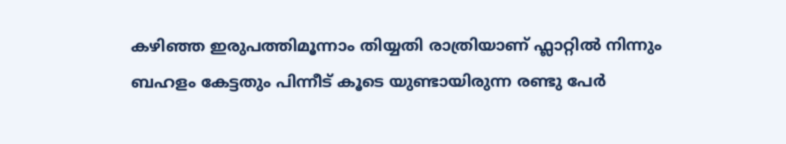കഴിഞ്ഞ ഇരുപത്തിമൂന്നാം തിയ്യതി രാത്രിയാണ് ഫ്ലാറ്റിൽ നിന്നും ബഹളം കേട്ടതും പിന്നീട് കൂടെ യുണ്ടായിരുന്ന രണ്ടു പേർ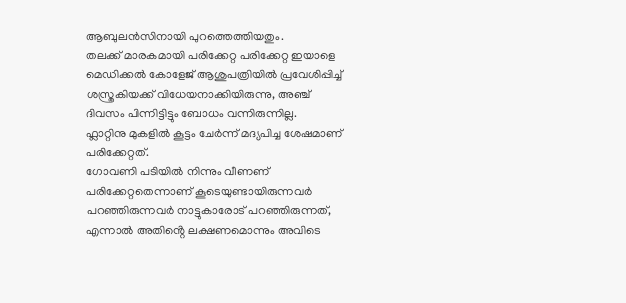ആബുലൻസിനായി പുറത്തെത്തിയതും.
തലക്ക് മാരകമായി പരിക്കേറ്റ പരിക്കേറ്റ ഇയാളെ മെഡിക്കൽ കോളേജ് ആശുപത്രിയിൽ പ്രവേശിപ്പിച്ച് ശസ്ത്രകിയക്ക് വിധേയനാക്കിയിരുന്നു, അഞ്ച് ദിവസം പിന്നിട്ടിട്ടും ബോധം വന്നിരുന്നില്ല.
ഫ്ലാറ്റിനു മുകളിൽ കൂട്ടം ചേർന്ന് മദ്യപിച്ച ശേഷമാണ് പരിക്കേറ്റത്.
ഗോവണി പടിയിൽ നിന്നും വീണണ് പരിക്കേറ്റതെന്നാണ് കൂടെയുണ്ടായിരുന്നവർ പറഞ്ഞിരുന്നവർ നാട്ടുകാരോട് പറഞ്ഞിരുന്നത്, എന്നാൽ അതിൻ്റെ ലക്ഷണമൊന്നും അവിടെ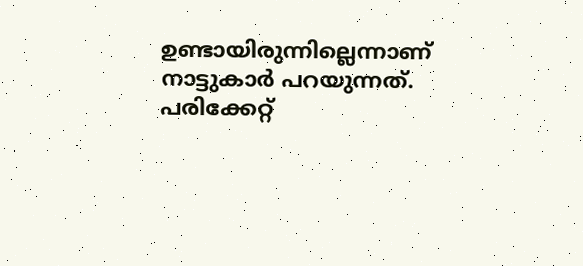ഉണ്ടായിരുന്നില്ലെന്നാണ് നാട്ടുകാർ പറയുന്നത്.
പരിക്കേറ്റ്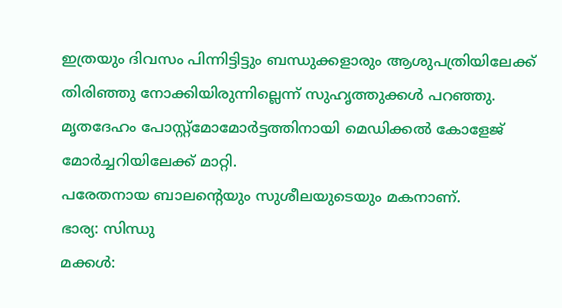ഇത്രയും ദിവസം പിന്നിട്ടിട്ടും ബന്ധുക്കളാരും ആശുപത്രിയിലേക്ക് തിരിഞ്ഞു നോക്കിയിരുന്നില്ലെന്ന് സുഹൃത്തുക്കൾ പറഞ്ഞു.
മൃതദേഹം പോസ്റ്റ്മോമോർട്ടത്തിനായി മെഡിക്കൽ കോളേജ് മോർച്ചറിയിലേക്ക് മാറ്റി.
പരേതനായ ബാലന്റെയും സുശീലയുടെയും മകനാണ്.
ഭാര്യ: സിന്ധു
മക്കൾ: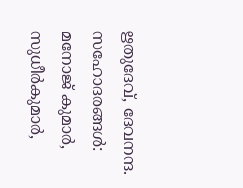ഋതുദേവ്, ദേവനന്ദ.
സഹോദരങ്ങൾ: മനോജ് കുമാർ, സുധീർകുമാർ,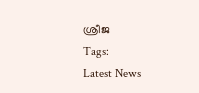ശ്രീജ
Tags:
Latest News